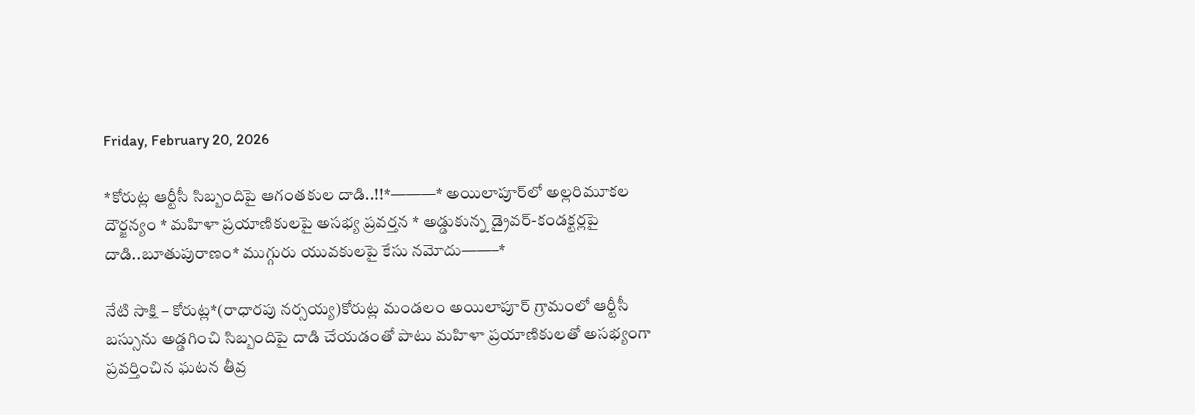Friday, February 20, 2026

*కోరుట్ల ఆర్టీసీ సిబ్బందిపై ఆగంతకుల దాడి..!!*———* అయిలాపూర్‌లో అల్లరిమూకల దౌర్జన్యం * మహిళా ప్రయాణికులపై అసభ్య ప్రవర్తన * అడ్డుకున్న డ్రైవర్-కండక్టర్లపై దాడి..బూతుపురాణం* ముగ్గురు యువకులపై కేసు నమోదు——–*

నేటి సాక్షి – కోరుట్ల*(రాధారపు నర్సయ్య)కోరుట్ల మండలం అయిలాపూర్ గ్రామంలో ఆర్టీసీ బస్సును అడ్డగించి సిబ్బందిపై దాడి చేయడంతో పాటు మహిళా ప్రయాణికులతో అసభ్యంగా ప్రవర్తించిన ఘటన తీవ్ర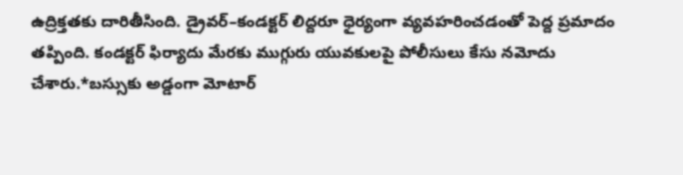ఉద్రిక్తతకు దారితీసింది. డ్రైవర్–కండక్టర్ లిద్దరూ ధైర్యంగా వ్యవహరించడంతో పెద్ద ప్రమాదం తప్పింది. కండక్టర్ ఫిర్యాదు మేరకు ముగ్గురు యువకులపై పోలీసులు కేసు నమోదు చేశారు.*బస్సుకు అడ్డంగా మోటార్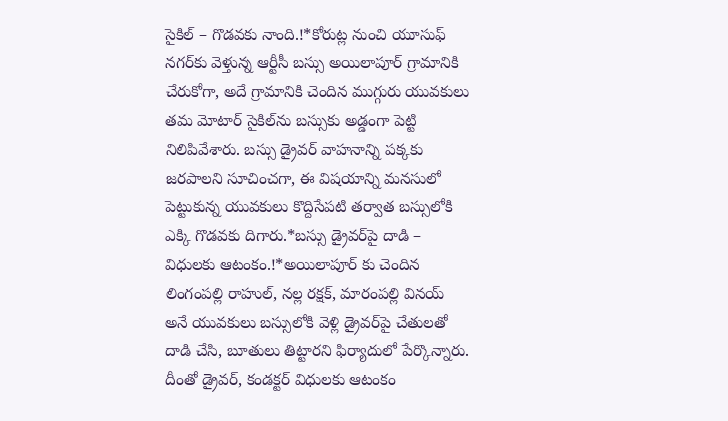సైకిల్ – గొడవకు నాంది.!*కోరుట్ల నుంచి యూసుఫ్ నగర్‌కు వెళ్తున్న ఆర్టీసీ బస్సు అయిలాపూర్ గ్రామానికి చేరుకోగా, అదే గ్రామానికి చెందిన ముగ్గురు యువకులు తమ మోటార్ సైకిల్‌ను బస్సుకు అడ్డంగా పెట్టి నిలిపివేశారు. బస్సు డ్రైవర్ వాహనాన్ని పక్కకు జరపాలని సూచించగా, ఈ విషయాన్ని మనసులో పెట్టుకున్న యువకులు కొద్దిసేపటి తర్వాత బస్సులోకి ఎక్కి గొడవకు దిగారు.*బస్సు డ్రైవర్‌పై దాడి – విధులకు ఆటంకం.!*అయిలాపూర్ కు చెందిన లింగంపల్లి రాహుల్, నల్ల రక్షక్, మారంపల్లి వినయ్ అనే యువకులు బస్సులోకి వెళ్లి డ్రైవర్‌పై చేతులతో దాడి చేసి, బూతులు తిట్టారని ఫిర్యాదులో పేర్కొన్నారు. దీంతో డ్రైవర్, కండక్టర్ విధులకు ఆటంకం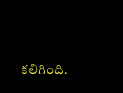కలిగింది.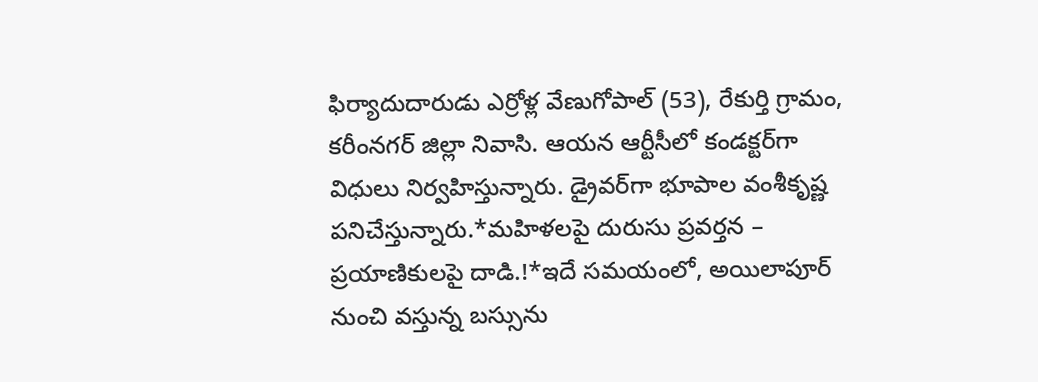ఫిర్యాదుదారుడు ఎర్రోళ్ల వేణుగోపాల్ (53), రేకుర్తి గ్రామం, కరీంనగర్ జిల్లా నివాసి. ఆయన ఆర్టీసీలో కండక్టర్‌గా విధులు నిర్వహిస్తున్నారు. డ్రైవర్‌గా భూపాల వంశీకృష్ణ పనిచేస్తున్నారు.*మహిళలపై దురుసు ప్రవర్తన – ప్రయాణికులపై దాడి.!*ఇదే సమయంలో, అయిలాపూర్ నుంచి వస్తున్న బస్సును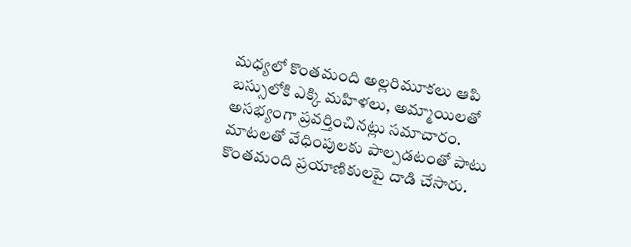మధ్యలో కొంతమంది అల్లరిమూకలు ఆపి బస్సులోకి ఎక్కి మహిళలు, అమ్మాయిలతో అసభ్యంగా ప్రవర్తించినట్లు సమాచారం. మాటలతో వేధింపులకు పాల్పడటంతో పాటు కొంతమంది ప్రయాణికులపై దాడి చేసారు.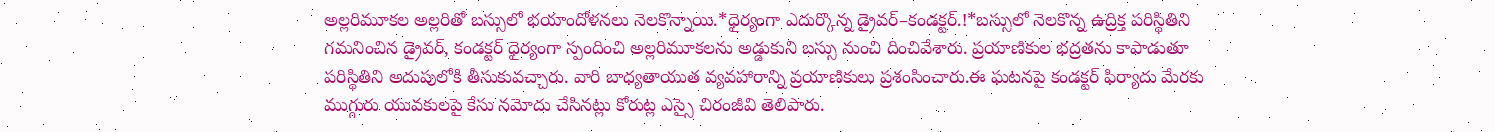అల్లరిమూకల అల్లరితో బస్సులో భయాందోళనలు నెలకొన్నాయి.*ధైర్యంగా ఎదుర్కొన్న డ్రైవర్–కండక్టర్.!*బస్సులో నెలకొన్న ఉద్రిక్త పరిస్థితిని గమనించిన డ్రైవర్, కండక్టర్ ధైర్యంగా స్పందించి అల్లరిమూకలను అడ్డుకుని బస్సు నుంచి దించివేశారు. ప్రయాణికుల భద్రతను కాపాడుతూ పరిస్థితిని అదుపులోకి తీసుకువచ్చారు. వారి బాధ్యతాయుత వ్యవహారాన్ని ప్రయాణికులు ప్రశంసించారు.ఈ ఘటనపై కండక్టర్ ఫిర్యాదు మేరకు ముగ్గురు యువకులపై కేసు నమోదు చేసినట్లు కోరుట్ల ఎస్సై చిరంజీవి తెలిపారు.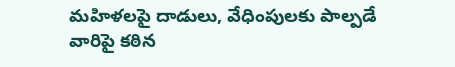మహిళలపై దాడులు, వేధింపులకు పాల్పడే వారిపై కఠిన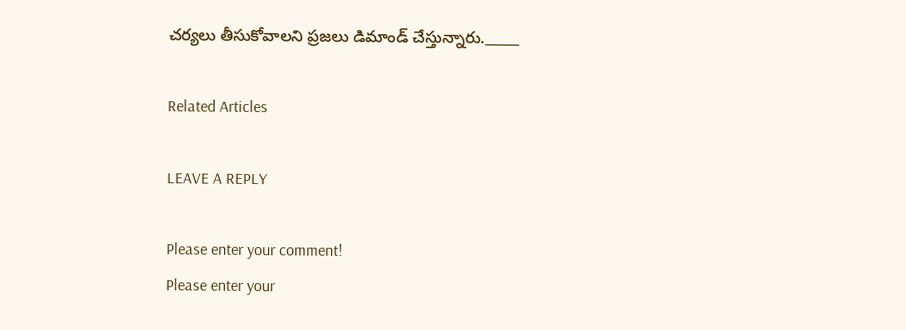చర్యలు తీసుకోవాలని ప్రజలు డిమాండ్ చేస్తున్నారు._____

Related Articles

LEAVE A REPLY

Please enter your comment!
Please enter your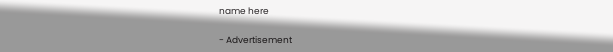name here

- Advertisement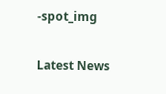-spot_img

Latest News